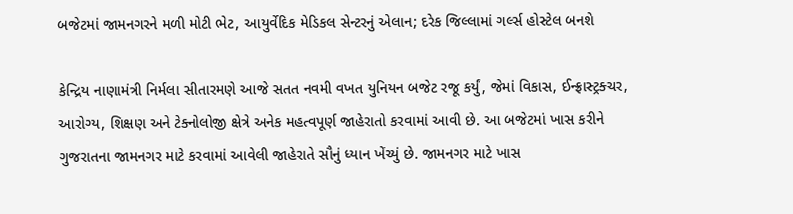બજેટમાં જામનગરને મળી મોટી ભેટ, આયુર્વેદિક મેડિકલ સેન્ટરનું એલાન; દરેક જિલ્લામાં ગર્લ્સ હોસ્ટેલ બનશે

કેન્દ્રિય નાણામંત્રી નિર્મલા સીતારમણે આજે સતત નવમી વખત યુનિયન બજેટ રજૂ કર્યું, જેમાં વિકાસ, ઈન્ફ્રાસ્ટ્રક્ચર, આરોગ્ય, શિક્ષણ અને ટેક્નોલોજી ક્ષેત્રે અનેક મહત્વપૂર્ણ જાહેરાતો કરવામાં આવી છે. આ બજેટમાં ખાસ કરીને ગુજરાતના જામનગર માટે કરવામાં આવેલી જાહેરાતે સૌનું ધ્યાન ખેંચ્યું છે. જામનગર માટે ખાસ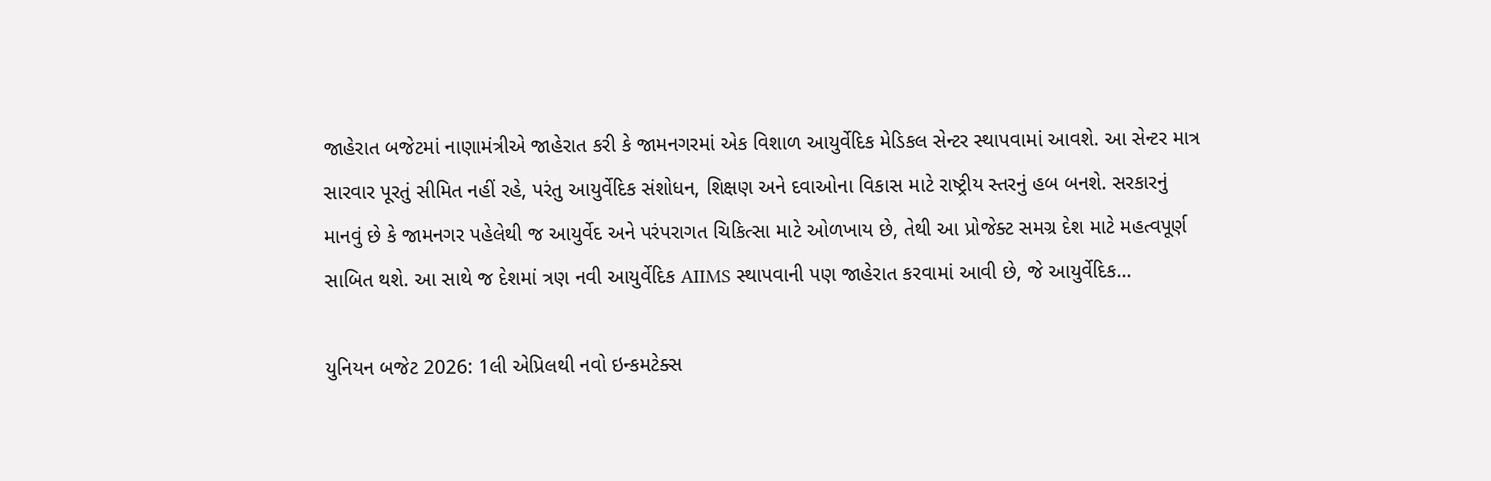જાહેરાત બજેટમાં નાણામંત્રીએ જાહેરાત કરી કે જામનગરમાં એક વિશાળ આયુર્વેદિક મેડિકલ સેન્ટર સ્થાપવામાં આવશે. આ સેન્ટર માત્ર સારવાર પૂરતું સીમિત નહીં રહે, પરંતુ આયુર્વેદિક સંશોધન, શિક્ષણ અને દવાઓના વિકાસ માટે રાષ્ટ્રીય સ્તરનું હબ બનશે. સરકારનું માનવું છે કે જામનગર પહેલેથી જ આયુર્વેદ અને પરંપરાગત ચિકિત્સા માટે ઓળખાય છે, તેથી આ પ્રોજેક્ટ સમગ્ર દેશ માટે મહત્વપૂર્ણ સાબિત થશે. આ સાથે જ દેશમાં ત્રણ નવી આયુર્વેદિક AIIMS સ્થાપવાની પણ જાહેરાત કરવામાં આવી છે, જે આયુર્વેદિક…

યુનિયન બજેટ 2026: 1લી એપ્રિલથી નવો ઇન્કમટેક્સ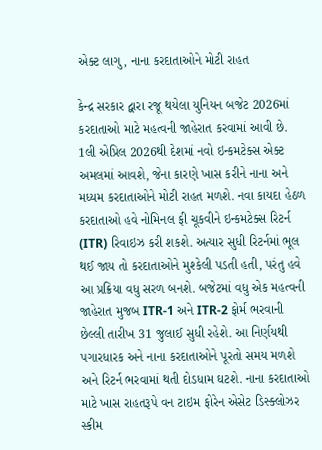એક્ટ લાગુ, નાના કરદાતાઓને મોટી રાહત

કેન્દ્ર સરકાર દ્વારા રજૂ થયેલા યુનિયન બજેટ 2026માં કરદાતાઓ માટે મહત્વની જાહેરાત કરવામાં આવી છે. 1લી એપ્રિલ 2026થી દેશમાં નવો ઇન્કમટેક્સ એક્ટ અમલમાં આવશે, જેના કારણે ખાસ કરીને નાના અને મધ્યમ કરદાતાઓને મોટી રાહત મળશે. નવા કાયદા હેઠળ કરદાતાઓ હવે નોમિનલ ફી ચૂકવીને ઇન્કમટેક્સ રિટર્ન (ITR) રિવાઇઝ કરી શકશે. અત્યાર સુધી રિટર્નમાં ભૂલ થઈ જાય તો કરદાતાઓને મુશ્કેલી પડતી હતી, પરંતુ હવે આ પ્રક્રિયા વધુ સરળ બનશે. બજેટમાં વધુ એક મહત્વની જાહેરાત મુજબ ITR-1 અને ITR-2 ફોર્મ ભરવાની છેલ્લી તારીખ 31 જુલાઈ સુધી રહેશે. આ નિર્ણયથી પગારધારક અને નાના કરદાતાઓને પૂરતો સમય મળશે અને રિટર્ન ભરવામાં થતી દોડધામ ઘટશે. નાના કરદાતાઓ માટે ખાસ રાહતરૂપે વન ટાઇમ ફોરેન એસેટ ડિસ્ક્લોઝર સ્કીમ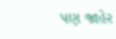પણ જાહેર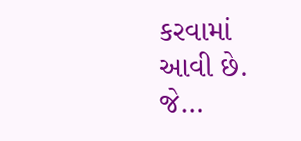કરવામાં આવી છે. જે…